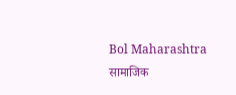Bol Maharashtra
सामाजिक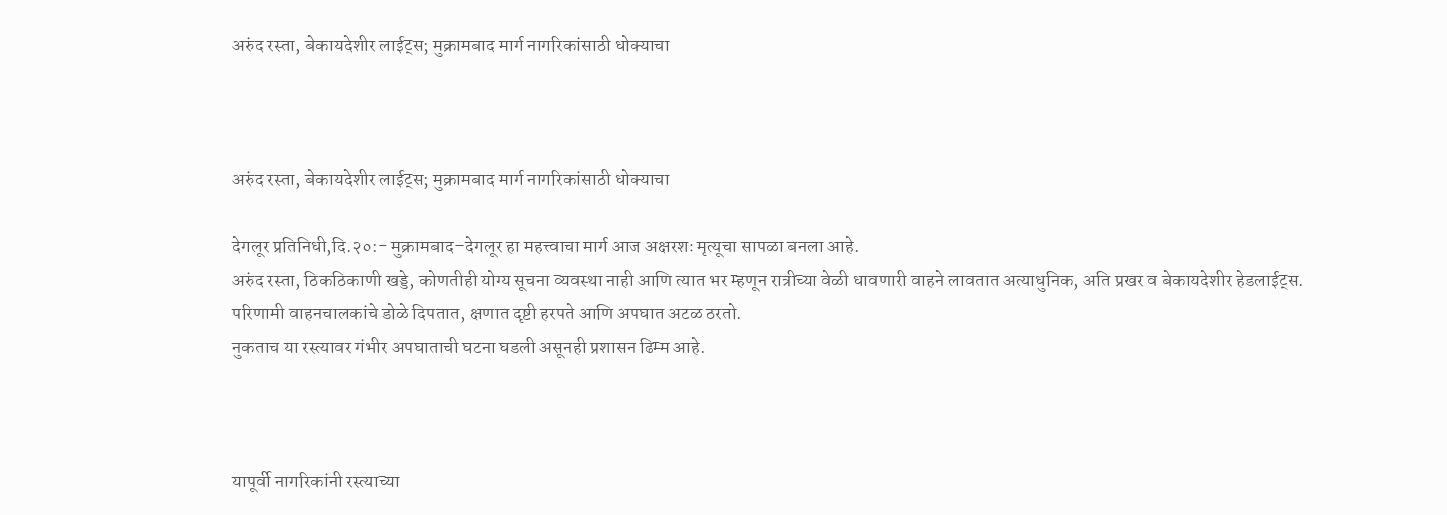अरुंद रस्ता, बेकायदेशीर लाईट्स; मुक्रामबाद मार्ग नागरिकांसाठी धोक्याचा



अरुंद रस्ता, बेकायदेशीर लाईट्स; मुक्रामबाद मार्ग नागरिकांसाठी धोक्याचा

देगलूर प्रतिनिधी,दि.२०:- मुक्रामबाद–देगलूर हा महत्त्वाचा मार्ग आज अक्षरशः मृत्यूचा सापळा बनला आहे.
अरुंद रस्ता, ठिकठिकाणी खड्डे, कोणतीही योग्य सूचना व्यवस्था नाही आणि त्यात भर म्हणून रात्रीच्या वेळी धावणारी वाहने लावतात अत्याधुनिक, अति प्रखर व बेकायदेशीर हेडलाईट्स. परिणामी वाहनचालकांचे डोळे दिपतात, क्षणात दृष्टी हरपते आणि अपघात अटळ ठरतो.
नुकताच या रस्त्यावर गंभीर अपघाताची घटना घडली असूनही प्रशासन ढिम्म आहे.



यापूर्वी नागरिकांनी रस्त्याच्या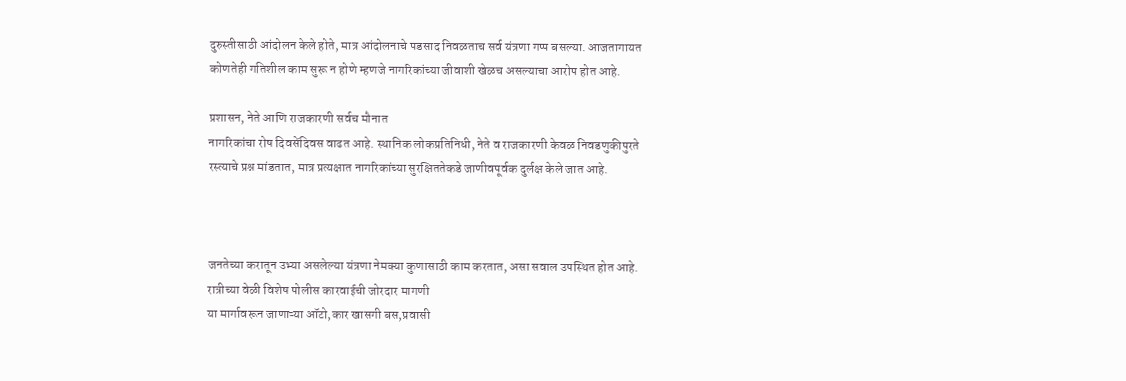दुरुस्तीसाठी आंदोलन केले होते, मात्र आंदोलनाचे पडसाद निवळताच सर्व यंत्रणा गप्प बसल्या. आजतागायत कोणतेही गतिशील काम सुरू न होणे म्हणजे नागरिकांच्या जीवाशी खेळच असल्याचा आरोप होत आहे.

प्रशासन, नेते आणि राजकारणी सर्वच मौनात
नागरिकांचा रोष दिवसेंदिवस वाढत आहे. स्थानिक लोकप्रतिनिधी, नेते व राजकारणी केवळ निवडणुकीपुरते रस्त्याचे प्रश्न मांडतात, मात्र प्रत्यक्षात नागरिकांच्या सुरक्षिततेकडे जाणीवपूर्वक दुर्लक्ष केले जात आहे.



जनतेच्या करातून उभ्या असलेल्या यंत्रणा नेमक्या कुणासाठी काम करतात, असा सवाल उपस्थित होत आहे.
रात्रीच्या वेळी विशेष पोलीस कारवाईची जोरदार मागणी
या मार्गावरून जाणाऱ्या ऑटो,कार खासगी बस,प्रवासी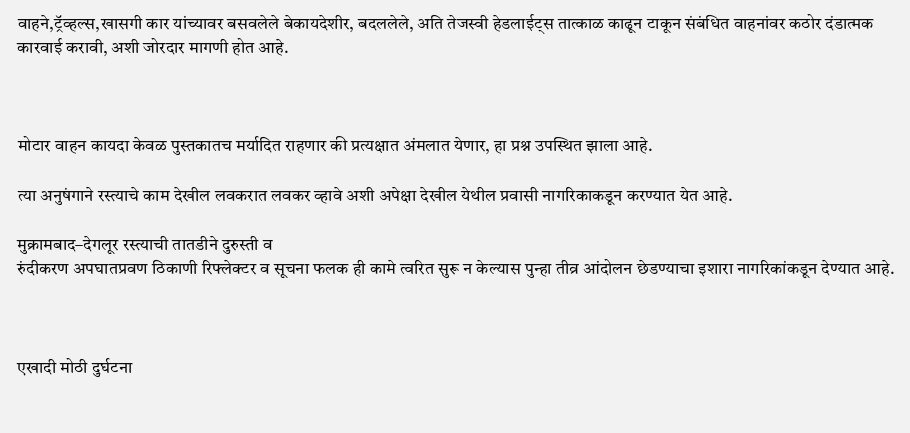वाहने,ट्रॅव्हल्स,खासगी कार यांच्यावर बसवलेले बेकायदेशीर, बदललेले, अति तेजस्वी हेडलाईट्स तात्काळ काढून टाकून संबंधित वाहनांवर कठोर दंडात्मक कारवाई करावी, अशी जोरदार मागणी होत आहे.



मोटार वाहन कायदा केवळ पुस्तकातच मर्यादित राहणार की प्रत्यक्षात अंमलात येणार, हा प्रश्न उपस्थित झाला आहे.

त्या अनुषंगाने रस्त्याचे काम देखील लवकरात लवकर व्हावे अशी अपेक्षा देखील येथील प्रवासी नागरिकाकडून करण्यात येत आहे.

मुक्रामबाद–देगलूर रस्त्याची तातडीने दुरुस्ती व
रुंदीकरण अपघातप्रवण ठिकाणी रिफ्लेक्टर व सूचना फलक ही कामे त्वरित सुरू न केल्यास पुन्हा तीव्र आंदोलन छेडण्याचा इशारा नागरिकांकडून देण्यात आहे.



एखादी मोठी दुर्घटना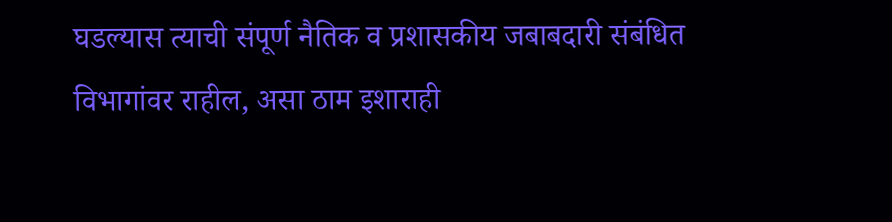घडल्यास त्याची संपूर्ण नैतिक व प्रशासकीय जबाबदारी संबंधित विभागांवर राहील, असा ठाम इशाराही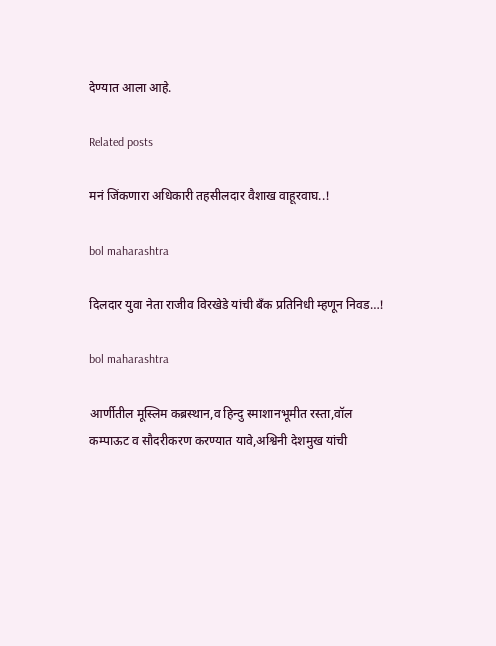देण्यात आला आहे.

Related posts

मनं जिंकणारा अधिकारी तहसीलदार वैशाख वाहूरवाघ..!

bol maharashtra

दिलदार युवा नेता राजीव विरखेडे यांची बँक प्रतिनिधी म्हणून निवड…!

bol maharashtra

आर्णीतील मूस्लिम कब्रस्थान,व हिन्दु स्माशानभूमीत रस्ता,वॉल कम्पाऊट व सौदरीकरण करण्यात यावे,अश्विनी देशमुख यांची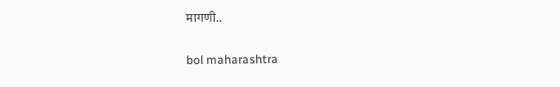मागणी..

bol maharashtra